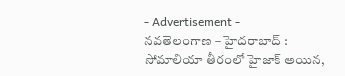- Advertisement -
నవతెలంగాణ – హైదరాబాద్ : సోమాలియా తీరంలో హైజాక్ అయిన,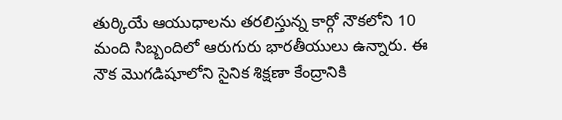తుర్కియే ఆయుధాలను తరలిస్తున్న కార్గో నౌకలోని 10 మంది సిబ్బందిలో ఆరుగురు భారతీయులు ఉన్నారు. ఈ నౌక మొగడిషూలోని సైనిక శిక్షణా కేంద్రానికి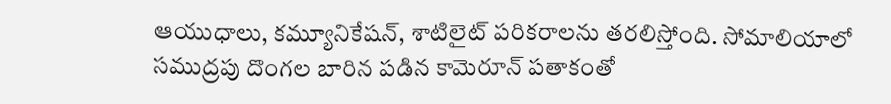ఆయుధాలు, కమ్యూనికేషన్, శాటిలైట్ పరికరాలను తరలిస్తోంది. సోమాలియాలో సముద్రపు దొంగల బారిన పడిన కామెరూన్ పతాకంతో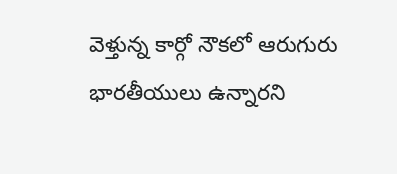వెళ్తున్న కార్గో నౌకలో ఆరుగురు భారతీయులు ఉన్నారని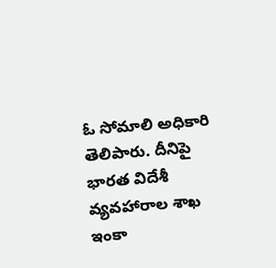ఓ సోమాలి అధికారి తెలిపారు. దీనిపై భారత విదేశీ వ్యవహారాల శాఖ ఇంకా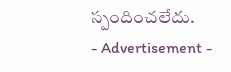స్పందించలేదు.
- Advertisement -